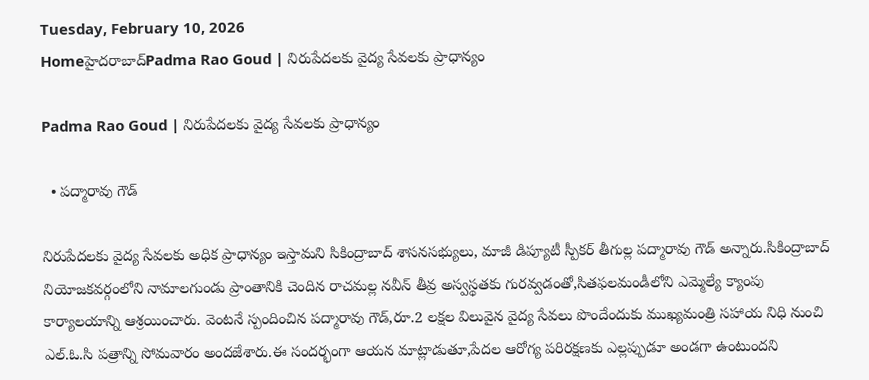Tuesday, February 10, 2026
Homeహైదరాబాద్‌Padma Rao Goud | నిరుపేదలకు వైద్య సేవలకు ప్రాధాన్యం

Padma Rao Goud | నిరుపేదలకు వైద్య సేవలకు ప్రాధాన్యం

  • పద్మారావు గౌడ్

నిరుపేదలకు వైద్య సేవలకు అధిక ప్రాధాన్యం ఇస్తామని సికింద్రాబాద్ శాసనసభ్యులు, మాజీ డిప్యూటీ స్పీకర్ తీగుల్ల పద్మారావు గౌడ్ అన్నారు.సికింద్రాబాద్ నియోజకవర్గంలోని నామాలగుండు ప్రాంతానికి చెందిన రాచమల్ల నవీన్ తీవ్ర అస్వస్థతకు గురవ్వడంతో,సితఫలమండీలోని ఎమ్మెల్యే క్యాంపు కార్యాలయాన్ని ఆశ్రయించారు. వెంటనే స్పందించిన పద్మారావు గౌడ్,రూ.2 లక్షల విలువైన వైద్య సేవలు పొందేందుకు ముఖ్యమంత్రి సహాయ నిధి నుంచి ఎల్.ఓ.సి పత్రాన్ని సోమవారం అందజేశారు.ఈ సందర్భంగా ఆయన మాట్లాడుతూ,పేదల ఆరోగ్య పరిరక్షణకు ఎల్లప్పుడూ అండగా ఉంటుందని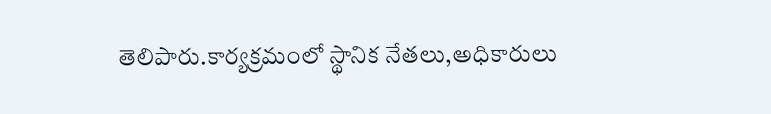తెలిపారు.కార్యక్రమంలో స్థానిక నేతలు,అధికారులు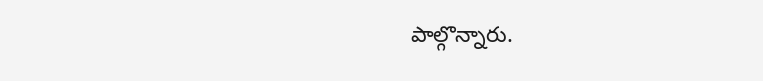పాల్గొన్నారు.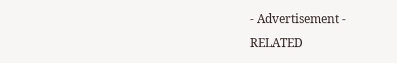- Advertisement -
RELATED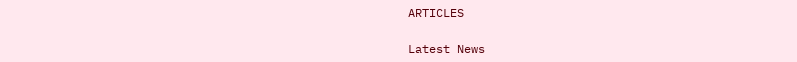ARTICLES

Latest News